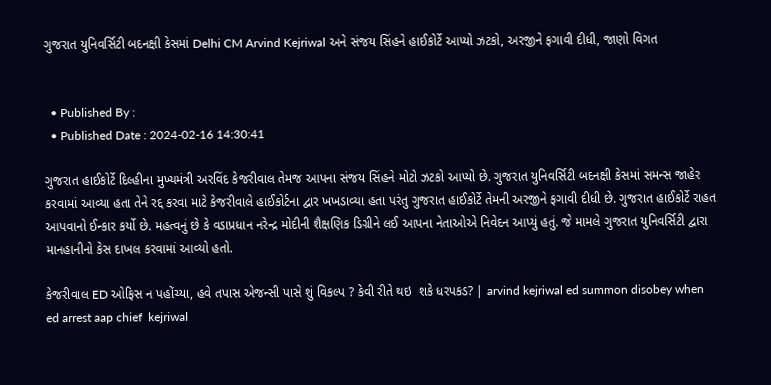ગુજરાત યુનિવર્સિટી બદનક્ષી કેસમાં Delhi CM Arvind Kejriwal અને સંજય સિંહને હાઈકોર્ટે આપ્યો ઝટકો, અરજીને ફગાવી દીધી, જાણો વિગત


  • Published By :
  • Published Date : 2024-02-16 14:30:41

ગુજરાત હાઈકોર્ટે દિલ્હીના મુખ્યમંત્રી અરવિંદ કેજરીવાલ તેમજ આપના સંજય સિંહને મોટો ઝટકો આપ્યો છે. ગુજરાત યુનિવર્સિટી બદનક્ષી કેસમાં સમન્સ જાહેર કરવામાં આવ્યા હતા તેને રદ્દ કરવા માટે કેજરીવાલે હાઈકોર્ટના દ્વાર ખખડાવ્યા હતા પરંતુ ગુજરાત હાઈકોર્ટે તેમની અરજીને ફગાવી દીધી છે. ગુજરાત હાઈકોર્ટે રાહત આપવાનો ઈન્કાર કર્યો છે. મહત્વનું છે કે વડાપ્રધાન નરેન્દ્ર મોદીની શૈક્ષણિક ડિગ્રીને લઈ આપના નેતાઓએ નિવેદન આપ્યું હતું. જે મામલે ગુજરાત યુનિવર્સિટી દ્વારા માનહાનીનો કેસ દાખલ કરવામાં આવ્યો હતો.

કેજરીવાલ ED ઓફિસ ન પહોંચ્યા, હવે તપાસ એજન્સી પાસે શું વિકલ્પ ? કેવી રીતે થઇ  શકે ધરપકડ? | arvind kejriwal ed summon disobey when ed arrest aap chief  kejriwal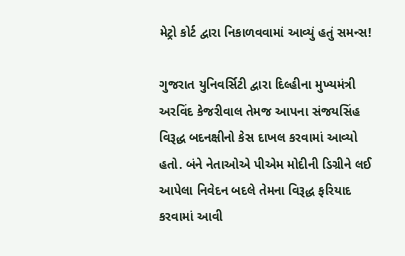મેટ્રો કોર્ટ દ્વારા નિકાળવવામાં આવ્યું હતું સમન્સ!

ગુજરાત યુનિવર્સિટી દ્વારા દિલ્હીના મુખ્યમંત્રી અરવિંદ કેજરીવાલ તેમજ આપના સંજયસિંહ વિરૂદ્ધ બદનક્ષીનો કેસ દાખલ કરવામાં આવ્યો હતો. બંને નેતાઓએ પીએમ મોદીની ડિગ્રીને લઈ આપેલા નિવેદન બદલે તેમના વિરૂદ્ધ ફરિયાદ કરવામાં આવી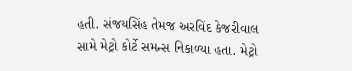હતી. સંજયસિંહ તેમજ અરવિંદ કેજરીવાલ સામે મેટ્રો કોર્ટે સમન્સ નિકાળ્યા હતા. મેટ્રો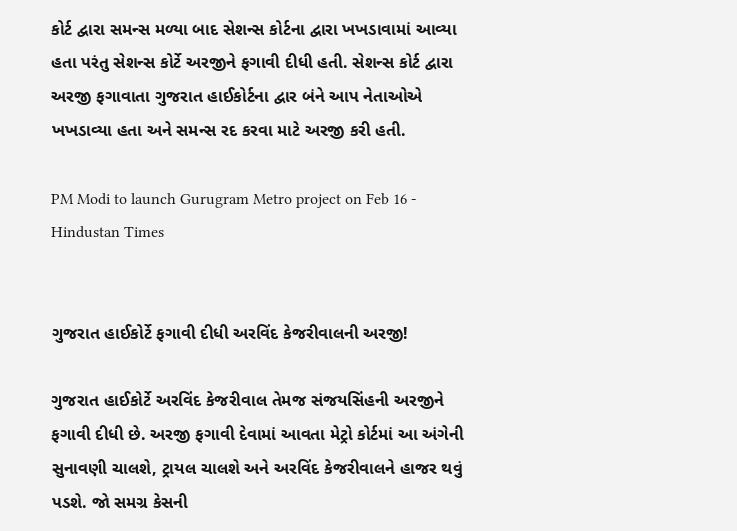કોર્ટ દ્વારા સમન્સ મળ્યા બાદ સેશન્સ કોર્ટના દ્વારા ખખડાવામાં આવ્યા હતા પરંતુ સેશન્સ કોર્ટે અરજીને ફગાવી દીધી હતી. સેશન્સ કોર્ટ દ્વારા અરજી ફગાવાતા ગુજરાત હાઈકોર્ટના દ્વાર બંને આપ નેતાઓએ ખખડાવ્યા હતા અને સમન્સ રદ કરવા માટે અરજી કરી હતી.

PM Modi to launch Gurugram Metro project on Feb 16 - Hindustan Times


ગુજરાત હાઈકોર્ટે ફગાવી દીધી અરવિંદ કેજરીવાલની અરજી!

ગુજરાત હાઈકોર્ટે અરવિંદ કેજરીવાલ તેમજ સંજયસિંહની અરજીને ફગાવી દીધી છે. અરજી ફગાવી દેવામાં આવતા મેટ્રો કોર્ટમાં આ અંગેની સુનાવણી ચાલશે, ટ્રાયલ ચાલશે અને અરવિંદ કેજરીવાલને હાજર થવું પડશે. જો સમગ્ર કેસની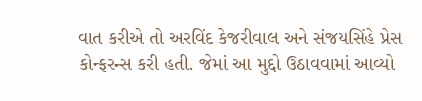વાત કરીએ તો અરવિંદ કેજરીવાલ અને સંજયસિંહે પ્રેસ કોન્ફરન્સ કરી હતી. જેમાં આ મુદ્દો ઉઠાવવામાં આવ્યો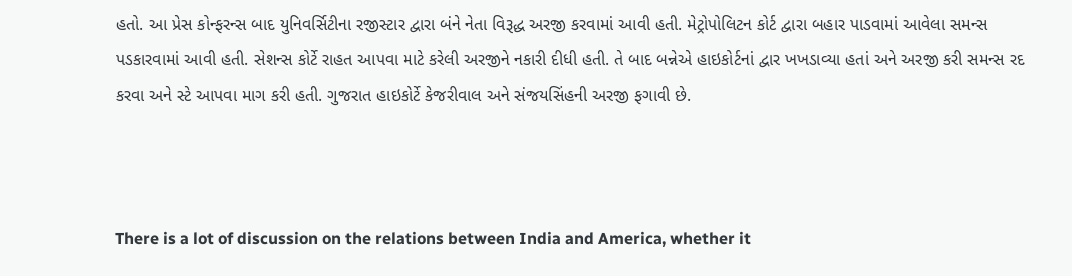હતો. આ પ્રેસ કોન્ફરન્સ બાદ યુનિવર્સિટીના રજીસ્ટાર દ્વારા બંને નેતા વિરૂદ્ધ અરજી કરવામાં આવી હતી. મેટ્રોપોલિટન કોર્ટ દ્વારા બહાર પાડવામાં આવેલા સમન્સ પડકારવામાં આવી હતી. સેશન્સ કોર્ટે રાહત આપવા માટે કરેલી અરજીને નકારી દીધી હતી. તે બાદ બન્નેએ હાઇકોર્ટનાં દ્વાર ખખડાવ્યા હતાં અને અરજી કરી સમન્સ રદ કરવા અને સ્ટે આપવા માગ કરી હતી. ગુજરાત હાઇકોર્ટે કેજરીવાલ અને સંજયસિંહની અરજી ફગાવી છે.



There is a lot of discussion on the relations between India and America, whether it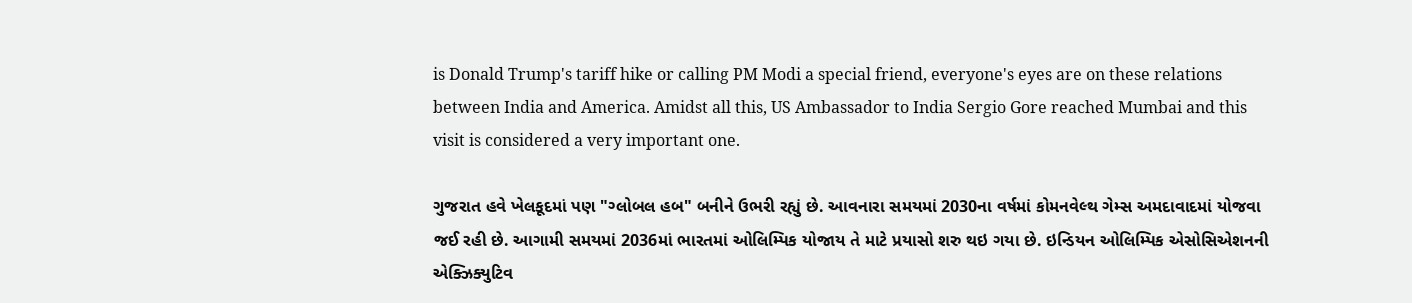is Donald Trump's tariff hike or calling PM Modi a special friend, everyone's eyes are on these relations between India and America. Amidst all this, US Ambassador to India Sergio Gore reached Mumbai and this visit is considered a very important one.

ગુજરાત હવે ખેલકૂદમાં પણ "ગ્લોબલ હબ" બનીને ઉભરી રહ્યું છે. આવનારા સમયમાં 2030ના વર્ષમાં કોમનવેલ્થ ગેમ્સ અમદાવાદમાં યોજવા જઈ રહી છે. આગામી સમયમાં 2036માં ભારતમાં ઓલિમ્પિક યોજાય તે માટે પ્રયાસો શરુ થઇ ગયા છે. ઇન્ડિયન ઓલિમ્પિક એસોસિએશનની એક્ઝિક્યુટિવ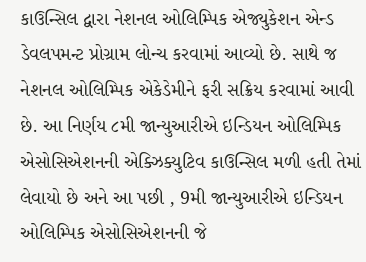કાઉન્સિલ દ્વારા નેશનલ ઓલિમ્પિક એજ્યુકેશન એન્ડ ડેવલપમન્ટ પ્રોગ્રામ લોન્ચ કરવામાં આવ્યો છે. સાથે જ નેશનલ ઓલિમ્પિક એકેડેમીને ફરી સક્રિય કરવામાં આવી છે. આ નિર્ણય ૮મી જાન્યુઆરીએ ઇન્ડિયન ઓલિમ્પિક એસોસિએશનની એક્ઝિક્યુટિવ કાઉન્સિલ મળી હતી તેમાં લેવાયો છે અને આ પછી , 9મી જાન્યુઆરીએ ઇન્ડિયન ઓલિમ્પિક એસોસિએશનની જે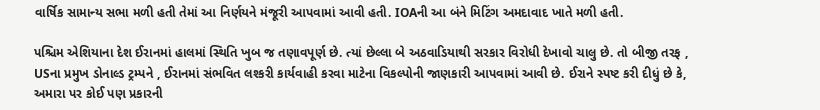વાર્ષિક સામાન્ય સભા મળી હતી તેમાં આ નિર્ણયને મંજૂરી આપવામાં આવી હતી. IOAની આ બંને મિટિંગ અમદાવાદ ખાતે મળી હતી.

પશ્ચિમ એશિયાના દેશ ઈરાનમાં હાલમાં સ્થિતિ ખુબ જ તણાવપૂર્ણ છે. ત્યાં છેલ્લા બે અઠવાડિયાથી સરકાર વિરોધી દેખાવો ચાલુ છે. તો બીજી તરફ , USના પ્રમુખ ડોનાલ્ડ ટ્રમ્પને , ઈરાનમાં સંભવિત લશ્કરી કાર્યવાહી કરવા માટેના વિકલ્પોની જાણકારી આપવામાં આવી છે. ઈરાને સ્પષ્ટ કરી દીધું છે કે, અમારા પર કોઈ પણ પ્રકારની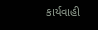કાર્યવાહી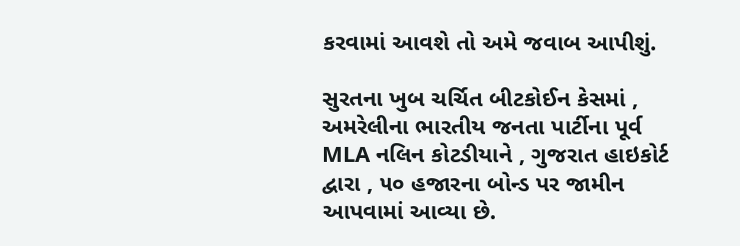કરવામાં આવશે તો અમે જવાબ આપીશું.

સુરતના ખુબ ચર્ચિત બીટકોઈન કેસમાં , અમરેલીના ભારતીય જનતા પાર્ટીના પૂર્વ MLA નલિન કોટડીયાને , ગુજરાત હાઇકોર્ટ દ્વારા , ૫૦ હજારના બોન્ડ પર જામીન આપવામાં આવ્યા છે.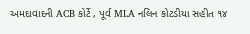અમદાવાદની ACB કોર્ટે , પૂર્વ MLA નલિન કોટડીયા સહીત ૧૪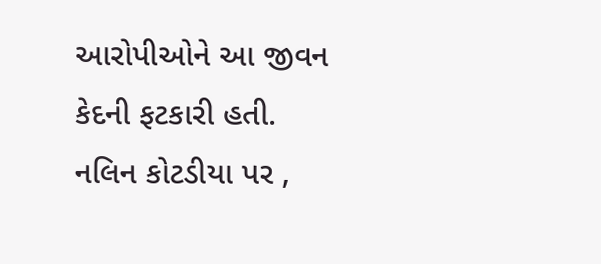આરોપીઓને આ જીવન કેદની ફટકારી હતી. નલિન કોટડીયા પર ,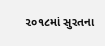૨૦૧૮માં સુરતના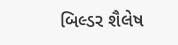બિલ્ડર શૈલેષ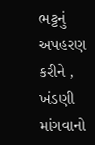ભટ્ટનું અપહરણ કરીને , ખંડણી માંગવાનો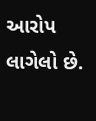આરોપ લાગેલો છે.